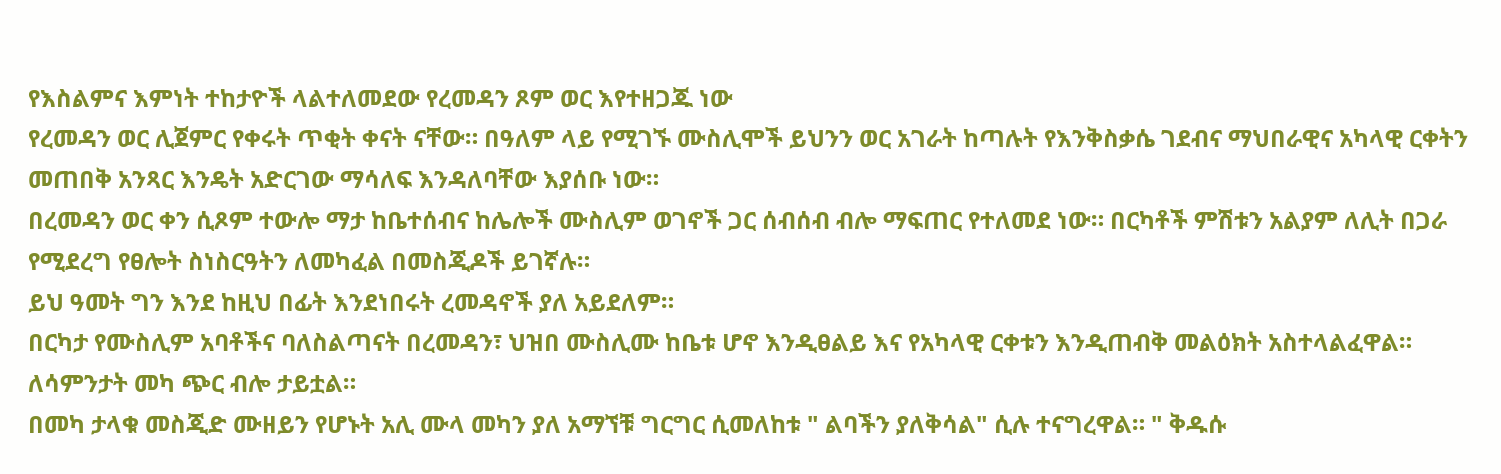የእስልምና እምነት ተከታዮች ላልተለመደው የረመዳን ጾም ወር እየተዘጋጁ ነው
የረመዳን ወር ሊጀምር የቀሩት ጥቂት ቀናት ናቸው። በዓለም ላይ የሚገኙ ሙስሊሞች ይህንን ወር አገራት ከጣሉት የእንቅስቃሴ ገደብና ማህበራዊና አካላዊ ርቀትን መጠበቅ አንጻር እንዴት አድርገው ማሳለፍ እንዳለባቸው እያሰቡ ነው።
በረመዳን ወር ቀን ሲጾም ተውሎ ማታ ከቤተሰብና ከሌሎች ሙስሊም ወገኖች ጋር ሰብሰብ ብሎ ማፍጠር የተለመደ ነው። በርካቶች ምሽቱን አልያም ለሊት በጋራ የሚደረግ የፀሎት ስነስርዓትን ለመካፈል በመስጂዶች ይገኛሉ።
ይህ ዓመት ግን እንደ ከዚህ በፊት እንደነበሩት ረመዳኖች ያለ አይደለም።
በርካታ የሙስሊም አባቶችና ባለስልጣናት በረመዳን፣ ህዝበ ሙስሊሙ ከቤቱ ሆኖ እንዲፀልይ እና የአካላዊ ርቀቱን እንዲጠብቅ መልዕክት አስተላልፈዋል።
ለሳምንታት መካ ጭር ብሎ ታይቷል።
በመካ ታላቁ መስጂድ ሙዘይን የሆኑት አሊ ሙላ መካን ያለ አማኘቹ ግርግር ሲመለከቱ " ልባችን ያለቅሳል" ሲሉ ተናግረዋል። " ቅዱሱ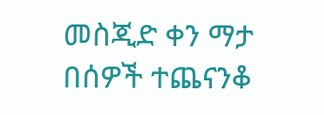መስጂድ ቀን ማታ በሰዎች ተጨናንቆ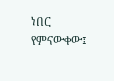ነበር የምናውቀው፤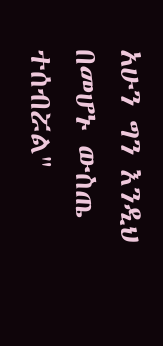አሁን ግን እንዲህ በመሆኑ ውስጤ ተሰብሯል"